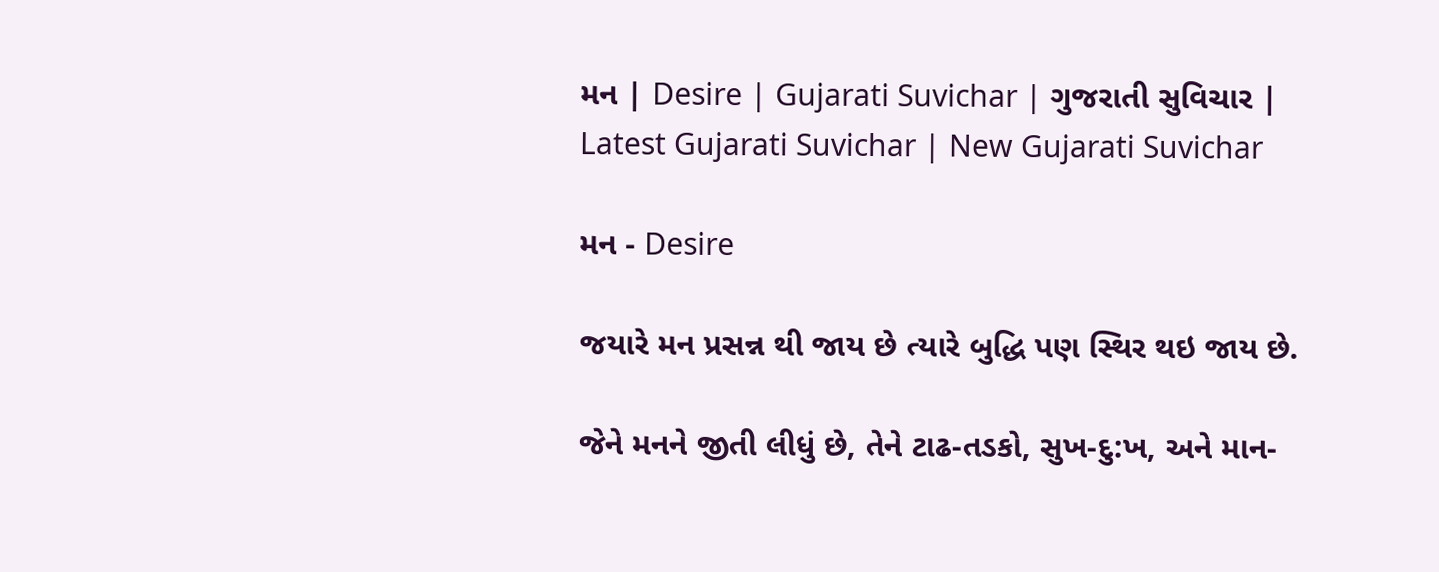મન | Desire | Gujarati Suvichar | ગુજરાતી સુવિચાર | Latest Gujarati Suvichar | New Gujarati Suvichar

મન - Desire

જયારે મન પ્રસન્ન થી જાય છે ત્યારે બુદ્ધિ પણ સ્થિર થઇ જાય છે.

જેને મનને જીતી લીધું છે, તેને ટાઢ-તડકો, સુખ-દુ:ખ, અને માન-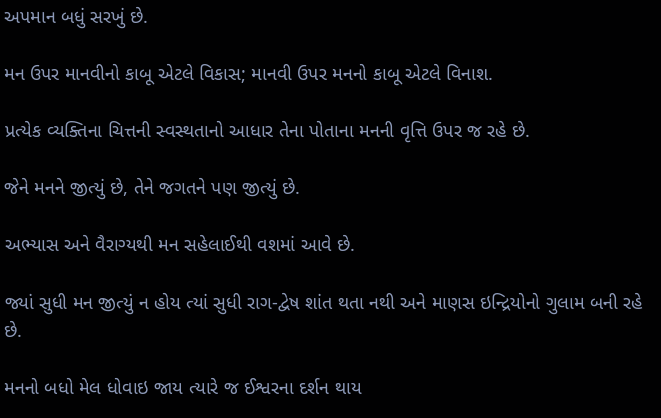અપમાન બધું સરખું છે.

મન ઉપર માનવીનો કાબૂ એટલે વિકાસ; માનવી ઉપર મનનો કાબૂ એટલે વિનાશ.

પ્રત્યેક વ્યક્તિના ચિત્તની સ્વસ્થતાનો આધાર તેના પોતાના મનની વૃત્તિ ઉપર જ રહે છે.

જેને મનને જીત્યું છે, તેને જગતને પણ જીત્યું છે.

અભ્યાસ અને વૈરાગ્યથી મન સહેલાઈથી વશમાં આવે છે.

જ્યાં સુધી મન જીત્યું ન હોય ત્યાં સુધી રાગ-દ્વેષ શાંત થતા નથી અને માણસ ઇન્દ્રિયોનો ગુલામ બની રહે છે.

મનનો બધો મેલ ધોવાઇ જાય ત્યારે જ ઈશ્વરના દર્શન થાય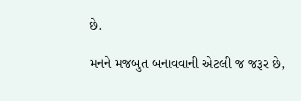છે.

મનને મજબુત બનાવવાની એટલી જ જરૂર છે,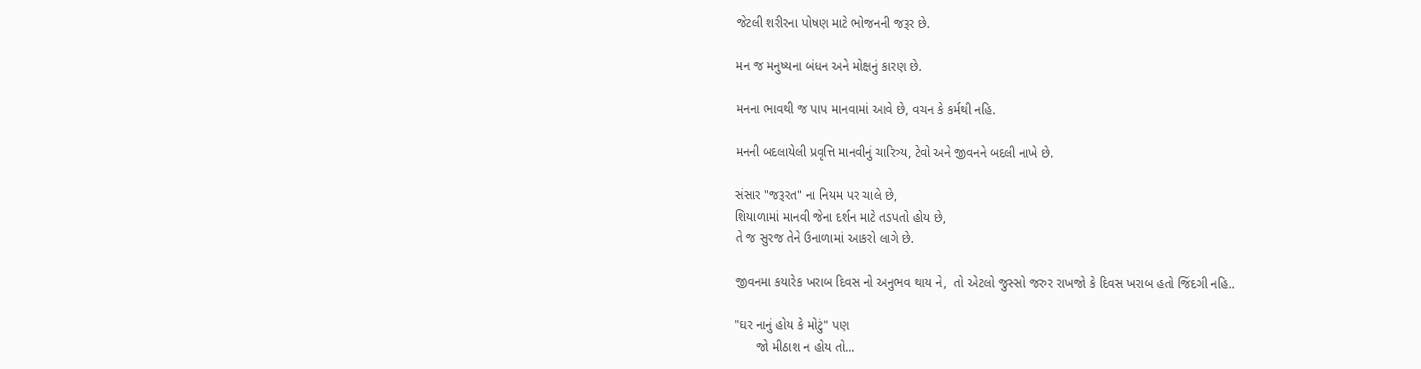જેટલી શરીરના પોષણ માટે ભોજનની જરૂર છે.

મન જ મનુષ્યના બંધન અને મોક્ષનું કારણ છે.

મનના ભાવથી જ પાપ માનવામાં આવે છે, વચન કે કર્મથી નહિ.

મનની બદલાયેલી પ્રવૃત્તિ માનવીનું ચારિત્ર્ય, ટેવો અને જીવનને બદલી નાખે છે.

સંસાર "જરૂરત" ના નિયમ પર ચાલે છે,
શિયાળામાં માનવી જેના દર્શન માટે તડપતો હોય છે,
તે જ સુરજ તેને ઉનાળામાં આકરો લાગે છે.

જીવનમા કયારેક ખરાબ દિવસ નો અનુભવ થાય ને,  તો એટલો જુસ્સો જરુર રાખજો કે દિવસ ખરાબ હતો જિંદગી નહિ..

"ઘર નાનું હોય કે મોટું" પણ
      જો મીઠાશ ન હોય તો...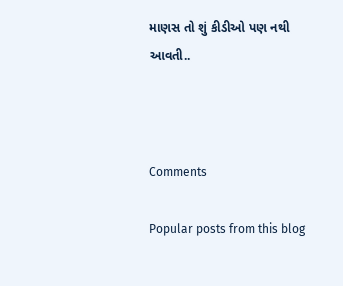માણસ તો શું કીડીઓ પણ નથી આવતી..



Comments

Popular posts from this blog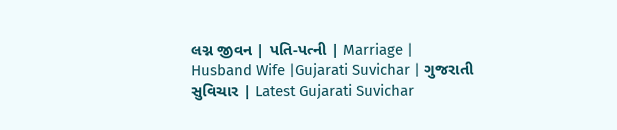લગ્ન જીવન | પતિ-પત્ની | Marriage | Husband Wife |Gujarati Suvichar | ગુજરાતી સુવિચાર | Latest Gujarati Suvichar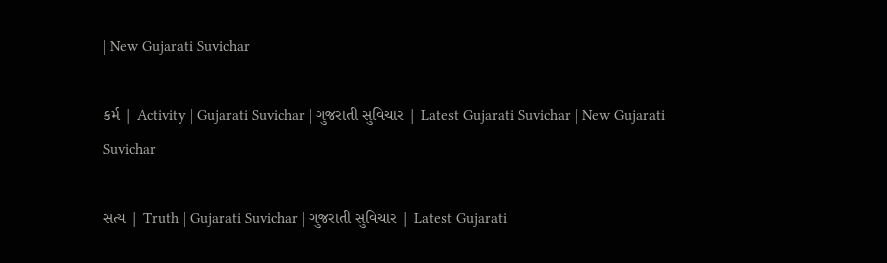| New Gujarati Suvichar

કર્મ | Activity | Gujarati Suvichar | ગુજરાતી સુવિચાર | Latest Gujarati Suvichar | New Gujarati Suvichar

સત્ય | Truth | Gujarati Suvichar | ગુજરાતી સુવિચાર | Latest Gujarati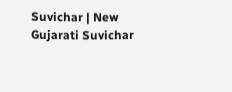Suvichar | New Gujarati Suvichar